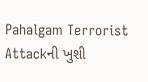Pahalgam Terrorist Attackની ખુશી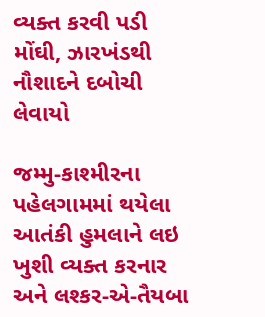વ્યક્ત કરવી પડી મોંઘી, ઝારખંડથી નૌશાદને દબોચી લેવાયો

જમ્મુ-કાશ્મીરના પહેલગામમાં થયેલા આતંકી હુમલાને લઇ ખુશી વ્યક્ત કરનાર અને લશ્કર-એ-તૈયબા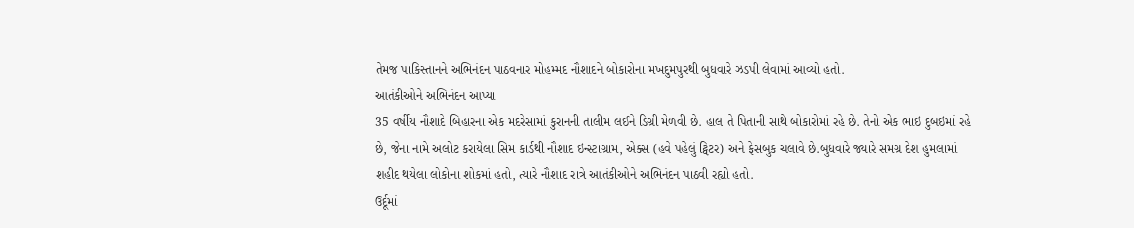તેમજ પાકિસ્તાનને અભિનંદન પાઠવનાર મોહમ્મદ નૌશાદને બોકારોના મખદુમપુરથી બુધવારે ઝડપી લેવામાં આવ્યો હતો.
આતંકીઓને અભિનંદન આપ્યા
35 વર્ષીય નૌશાદે બિહારના એક મદરેસામાં કુરાનની તાલીમ લઈને ડિગ્રી મેળવી છે. હાલ તે પિતાની સાથે બોકારોમાં રહે છે. તેનો એક ભાઇ દુબઇમાં રહે છે, જેના નામે અલોટ કરાયેલા સિમ કાર્ડથી નૌશાદ ઇન્સ્ટાગ્રામ, એક્સ (હવે પહેલું ટ્વિટર) અને ફેસબુક ચલાવે છે.બુધવારે જ્યારે સમગ્ર દેશ હુમલામાં શહીદ થયેલા લોકોના શોકમાં હતો, ત્યારે નૌશાદ રાત્રે આતંકીઓને અભિનંદન પાઠવી રહ્યો હતો.
ઉર્દૂમાં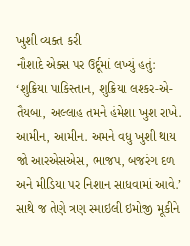ખુશી વ્યક્ત કરી
નૌશાદે એક્સ પર ઉર્દૂમાં લખ્યું હતું: ‘શુક્રિયા પાકિસ્તાન, શુક્રિયા લશ્કર-એ-તૈયબા, અલ્લાહ તમને હંમેશા ખુશ રાખે. આમીન, આમીન. અમને વધુ ખુશી થાય જો આરએસએસ, ભાજપ, બજરંગ દળ અને મીડિયા પર નિશાન સાધવામાં આવે.’ સાથે જ તેણે ત્રણ સ્માઇલી ઇમોજી મૂકીને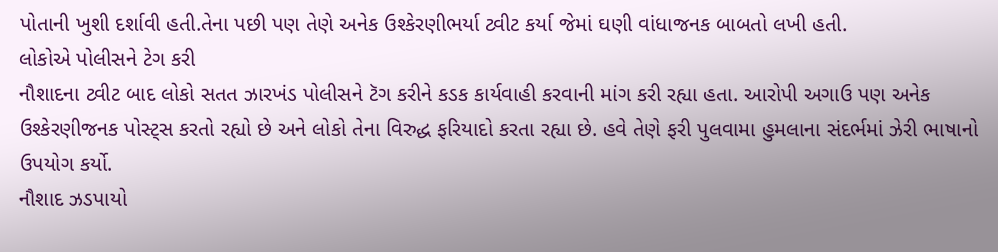પોતાની ખુશી દર્શાવી હતી.તેના પછી પણ તેણે અનેક ઉશ્કેરણીભર્યા ટ્વીટ કર્યા જેમાં ઘણી વાંધાજનક બાબતો લખી હતી.
લોકોએ પોલીસને ટેગ કરી
નૌશાદના ટ્વીટ બાદ લોકો સતત ઝારખંડ પોલીસને ટૅગ કરીને કડક કાર્યવાહી કરવાની માંગ કરી રહ્યા હતા. આરોપી અગાઉ પણ અનેક ઉશ્કેરણીજનક પોસ્ટ્સ કરતો રહ્યો છે અને લોકો તેના વિરુદ્ધ ફરિયાદો કરતા રહ્યા છે. હવે તેણે ફરી પુલવામા હુમલાના સંદર્ભમાં ઝેરી ભાષાનો ઉપયોગ કર્યો.
નૌશાદ ઝડપાયો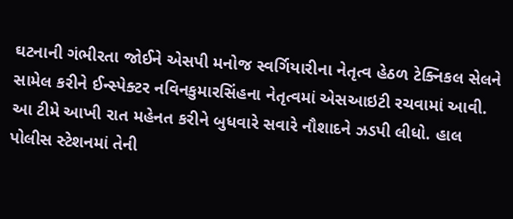ઘટનાની ગંભીરતા જોઈને એસપી મનોજ સ્વર્ગિયારીના નેતૃત્વ હેઠળ ટેક્નિકલ સેલને સામેલ કરીને ઈન્સ્પેક્ટર નવિનકુમારસિંહના નેતૃત્વમાં એસઆઇટી રચવામાં આવી. આ ટીમે આખી રાત મહેનત કરીને બુધવારે સવારે નૌશાદને ઝડપી લીધો. હાલ પોલીસ સ્ટેશનમાં તેની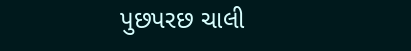પુછપરછ ચાલી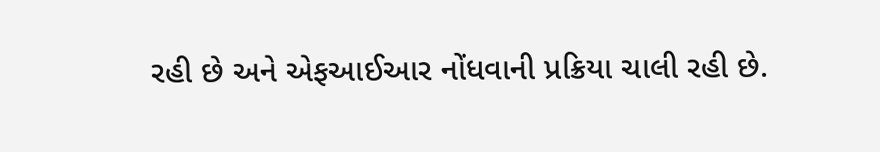રહી છે અને એફઆઈઆર નોંધવાની પ્રક્રિયા ચાલી રહી છે.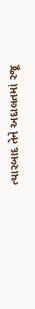ત્યારબાદ તેને અદાલતમાં રજૂ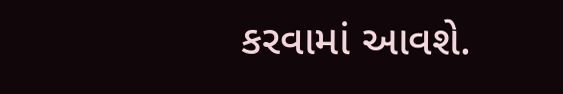કરવામાં આવશે.